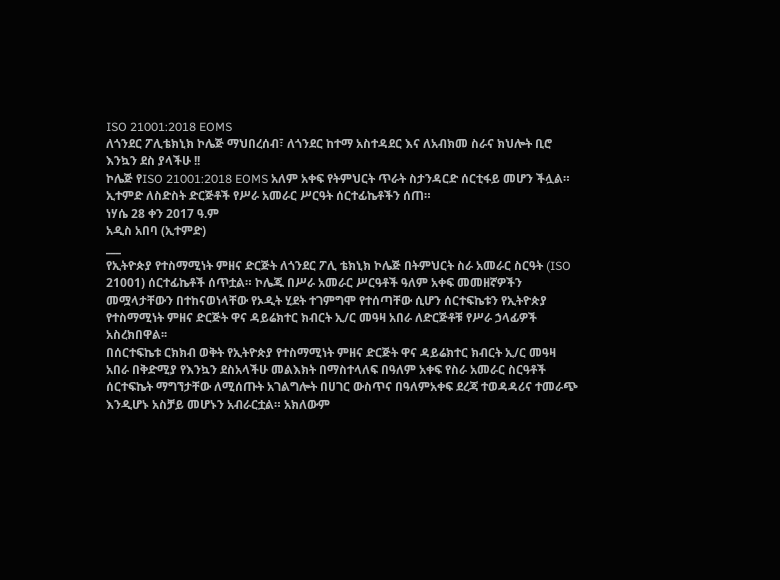ISO 21001:2018 EOMS
ለጎንደር ፖሊቴክኒክ ኮሌጅ ማህበረሰብ፣ ለጎንደር ከተማ አስተዳደር እና ለአብክመ ስራና ክህሎት ቢሮ እንኳን ደስ ያላችሁ !!
ኮሌጅ የISO 21001:2018 EOMS አለም አቀፍ የትምህርት ጥራት ስታንዳርድ ሰርቲፋይ መሆን ችሏል።
ኢተምድ ለስድስት ድርጅቶች የሥራ አመራር ሥርዓት ሰርተፊኬቶችን ሰጠ።
ነሃሴ 28 ቀን 2017 ዓ.ም
አዲስ አበባ (ኢተምድ)
___
የኢትዮጵያ የተስማሚነት ምዘና ድርጅት ለጎንደር ፖሊ ቴክኒክ ኮሌጅ በትምህርት ስራ አመራር ስርዓት (ISO 21001) ሰርተፊኬቶች ሰጥቷል። ኮሌጁ በሥራ አመራር ሥርዓቶች ዓለም አቀፍ መመዘኛዎችን መሟላታቸውን በተከናወነላቸው የኦዲት ሂደት ተገምግሞ የተሰጣቸው ሲሆን ሰርተፍኬቱን የኢትዮጵያ የተስማሚነት ምዘና ድርጅት ዋና ዳይሬክተር ክብርት ኢ/ር መዓዛ አበራ ለድርጅቶቹ የሥራ ኃላፊዎች አስረክበዋል፡፡
በሰርተፍኬቱ ርክክብ ወቅት የኢትዮጵያ የተስማሚነት ምዘና ድርጅት ዋና ዳይሬክተር ክብርት ኢ/ር መዓዛ አበራ በቅድሚያ የእንኳን ደስአላችሁ መልእክት በማስተላለፍ በዓለም አቀፍ የስራ አመራር ስርዓቶች ሰርተፍኬት ማግኘታቸው ለሚሰጡት አገልግሎት በሀገር ውስጥና በዓለምአቀፍ ደረጃ ተወዳዳሪና ተመራጭ እንዲሆኑ አስቻይ መሆኑን አብራርቷል። አክለውም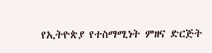የኢትዮጵያ የተስማሚነት ምዘና ድርጅት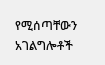የሚሰጣቸውን አገልግሎቶች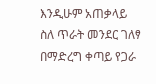እንዲሁም አጠቃላይ ስለ ጥራት መንደር ገለፃ በማድረግ ቀጣይ የጋራ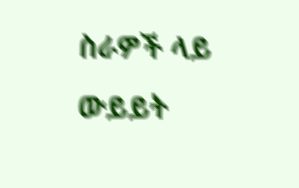ስራዎች ላይ ውይይት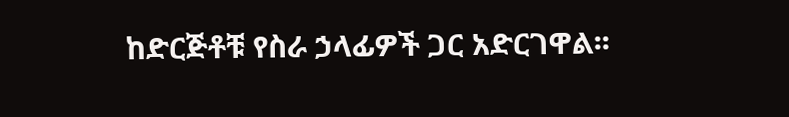ከድርጅቶቹ የስራ ኃላፊዎች ጋር አድርገዋል፡፡